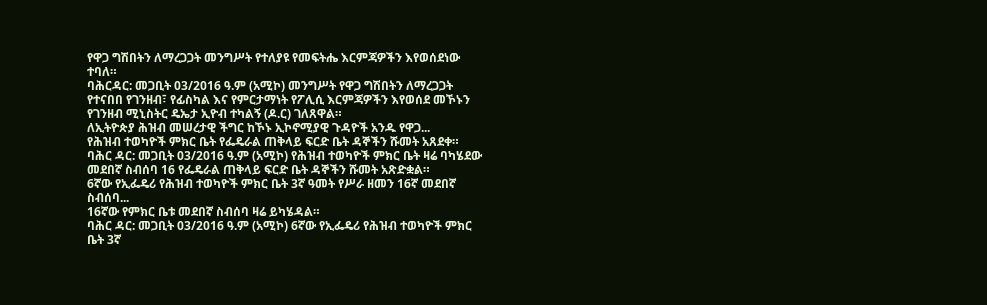የዋጋ ግሽበትን ለማረጋጋት መንግሥት የተለያዩ የመፍትሔ እርምጃዎችን እየወሰደነው ተባለ።
ባሕርዳር: መጋቢት 03/2016 ዓ.ም (አሚኮ) መንግሥት የዋጋ ግሽበትን ለማረጋጋት የተናበበ የገንዘብ፣ የፊስካል እና የምርታማነት የፖሊሲ እርምጃዎችን እየወሰደ መኾኑን የገንዘብ ሚኒስትር ዴኤታ ኢዮብ ተካልኝ (ዶ.ር) ገለጸዋል።
ለኢትዮጵያ ሕዝብ መሠረታዊ ችግር ከኾኑ ኢኮኖሚያዊ ጉዳዮች አንዱ የዋጋ...
የሕዝብ ተወካዮች ምክር ቤት የፌዴራል ጠቅላይ ፍርድ ቤት ዳኞችን ሹመት አጸደቀ።
ባሕር ዳር: መጋቢት 03/2016 ዓ.ም (አሚኮ) የሕዝብ ተወካዮች ምክር ቤት ዛሬ ባካሄደው መደበኛ ስብሰባ 16 የፌዴራል ጠቅላይ ፍርድ ቤት ዳኞችን ሹመት አጽድቋል።
6ኛው የኢፌዴሪ የሕዝብ ተወካዮች ምክር ቤት 3ኛ ዓመት የሥራ ዘመን 16ኛ መደበኛ ስብሰባ...
16ኛው የምክር ቤቱ መደበኛ ስብሰባ ዛሬ ይካሄዳል።
ባሕር ዳር: መጋቢት 03/2016 ዓ.ም (አሚኮ) 6ኛው የኢፌዴሪ የሕዝብ ተወካዮች ምክር ቤት 3ኛ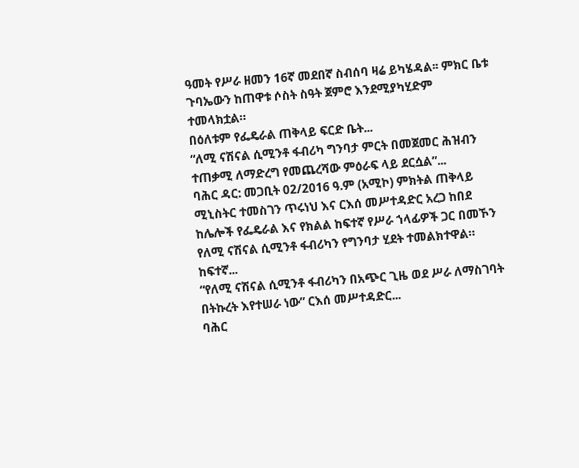ዓመት የሥራ ዘመን 16ኛ መደበኛ ስብሰባ ዛሬ ይካሄዳል፡፡ ምክር ቤቱ ጉባኤውን ከጠዋቱ ሶስት ስዓት ጀምሮ እንደሚያካሂድም ተመላክቷል።
በዕለቱም የፌዴራል ጠቅላይ ፍርድ ቤት...
“ለሚ ናሽናል ሲሚንቶ ፋብሪካ ግንባታ ምርት በመጀመር ሕዝብን ተጠቃሚ ለማድረግ የመጨረሻው ምዕራፍ ላይ ደርሷል”...
ባሕር ዳር: መጋቢት 02/2016 ዓ.ም (አሚኮ) ምክትል ጠቅላይ ሚኒስትር ተመስገን ጥሩነህ እና ርእሰ መሥተዳድር አረጋ ከበደ ከሌሎች የፌዴራል እና የክልል ከፍተኛ የሥራ ኀላፊዎች ጋር በመኾን የለሚ ናሽናል ሲሚንቶ ፋብሪካን የግንባታ ሂደት ተመልክተዋል። ከፍተኛ...
“የለሚ ናሽናል ሲሚንቶ ፋብሪካን በአጭር ጊዜ ወደ ሥራ ለማስገባት በትኩረት እየተሠራ ነው” ርእሰ መሥተዳድር...
ባሕር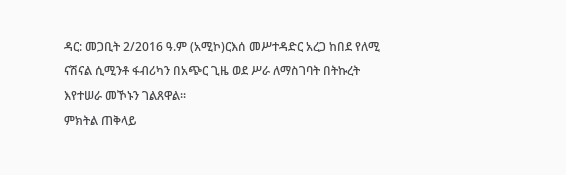ዳር: መጋቢት 2/2016 ዓ.ም (አሚኮ)ርእሰ መሥተዳድር አረጋ ከበደ የለሚ ናሽናል ሲሚንቶ ፋብሪካን በአጭር ጊዜ ወደ ሥራ ለማስገባት በትኩረት እየተሠራ መኾኑን ገልጸዋል፡፡
ምክትል ጠቅላይ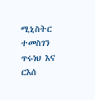ሚኒስትር ተመስገን ጥሩነህ እና ርእሰ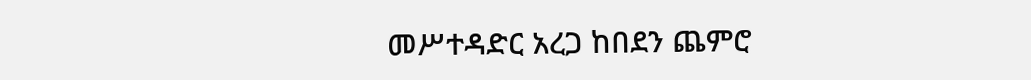መሥተዳድር አረጋ ከበደን ጨምሮ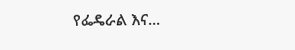የፌዴራል እና...